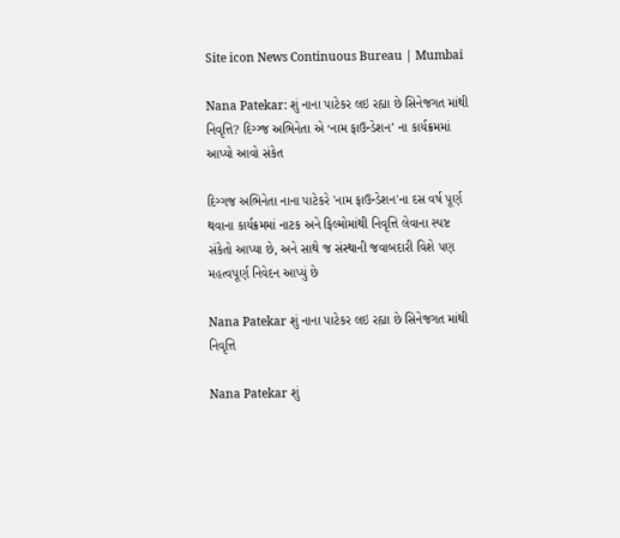Site icon News Continuous Bureau | Mumbai

Nana Patekar: શું નાના પાટેકર લઇ રહ્યા છે સિનેજગત માંથી નિવૃત્તિ? દિગ્ગ્જ અભિનેતા એ ‘નામ ફાઉન્ડેશન’ ના કાર્યક્રમમાં આપ્યો આવો સંકેત

દિગ્ગજ અભિનેતા નાના પાટેકરે 'નામ ફાઉન્ડેશન'ના દસ વર્ષ પૂર્ણ થવાના કાર્યક્રમમાં નાટક અને ફિલ્મોમાંથી નિવૃત્તિ લેવાના સ્પષ્ટ સંકેતો આપ્યા છે, અને સાથે જ સંસ્થાની જવાબદારી વિશે પણ મહત્વપૂર્ણ નિવેદન આપ્યું છે

Nana Patekar શું નાના પાટેકર લઇ રહ્યા છે સિનેજગત માંથી નિવૃત્તિ

Nana Patekar શું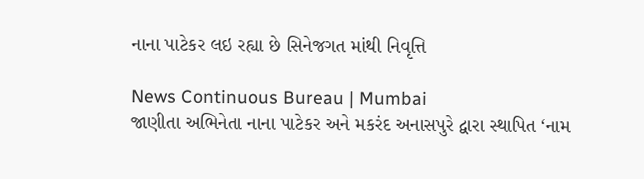નાના પાટેકર લઇ રહ્યા છે સિનેજગત માંથી નિવૃત્તિ

News Continuous Bureau | Mumbai
જાણીતા અભિનેતા નાના પાટેકર અને મકરંદ અનાસપુરે દ્વારા સ્થાપિત ‘નામ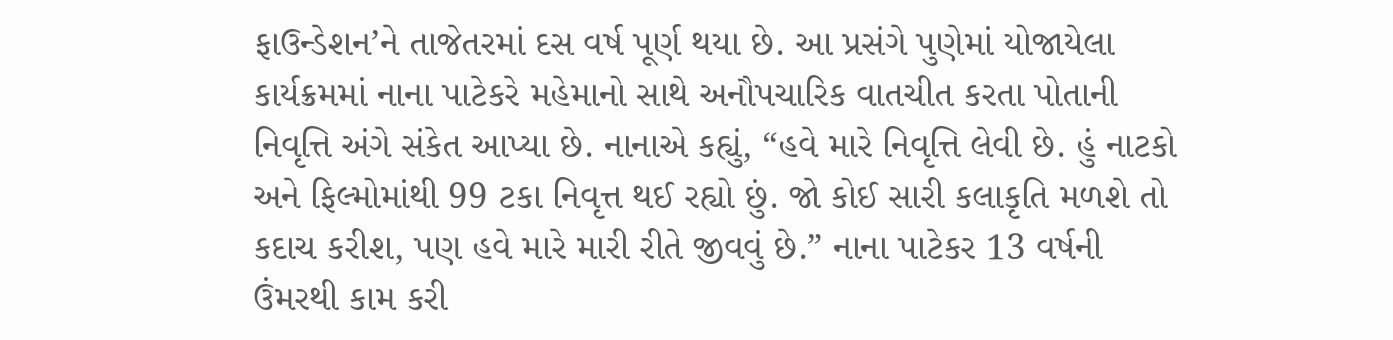ફાઉન્ડેશન’ને તાજેતરમાં દસ વર્ષ પૂર્ણ થયા છે. આ પ્રસંગે પુણેમાં યોજાયેલા કાર્યક્રમમાં નાના પાટેકરે મહેમાનો સાથે અનૌપચારિક વાતચીત કરતા પોતાની નિવૃત્તિ અંગે સંકેત આપ્યા છે. નાનાએ કહ્યું, “હવે મારે નિવૃત્તિ લેવી છે. હું નાટકો અને ફિલ્મોમાંથી 99 ટકા નિવૃત્ત થઈ રહ્યો છું. જો કોઈ સારી કલાકૃતિ મળશે તો કદાચ કરીશ, પણ હવે મારે મારી રીતે જીવવું છે.” નાના પાટેકર 13 વર્ષની ઉંમરથી કામ કરી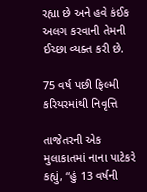રહ્યા છે અને હવે કંઈક અલગ કરવાની તેમની ઈચ્છા વ્યક્ત કરી છે.

75 વર્ષ પછી ફિલ્મી કરિયરમાંથી નિવૃત્તિ

તાજેતરની એક મુલાકાતમાં નાના પાટેકરે કહ્યું, “હું 13 વર્ષની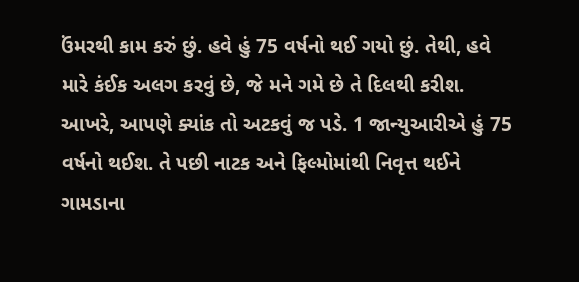ઉંમરથી કામ કરું છું. હવે હું 75 વર્ષનો થઈ ગયો છું. તેથી, હવે મારે કંઈક અલગ કરવું છે, જે મને ગમે છે તે દિલથી કરીશ. આખરે, આપણે ક્યાંક તો અટકવું જ પડે. 1 જાન્યુઆરીએ હું 75 વર્ષનો થઈશ. તે પછી નાટક અને ફિલ્મોમાંથી નિવૃત્ત થઈને ગામડાના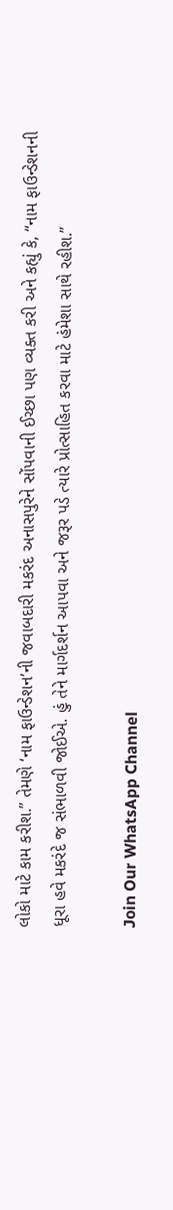લોકો માટે કામ કરીશ.” તેમણે ‘નામ ફાઉન્ડેશન’ની જવાબદારી મકરંદ અનાસપુરેને સોંપવાની ઈચ્છા પણ વ્યક્ત કરી અને કહ્યું કે, “નામ ફાઉન્ડેશનની ધૂરા હવે મકરંદે જ સંભાળવી જોઈએ. હું તેને માર્ગદર્શન આપવા અને જરૂર પડે ત્યારે પ્રોત્સાહિત કરવા માટે હંમેશા સાથે રહીશ.”

Join Our WhatsApp Channel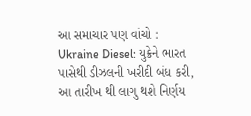આ સમાચાર પણ વાંચો : Ukraine Diesel: યુક્રેને ભારત પાસેથી ડીઝલની ખરીદી બંધ કરી, આ તારીખ થી લાગુ થશે નિર્ણય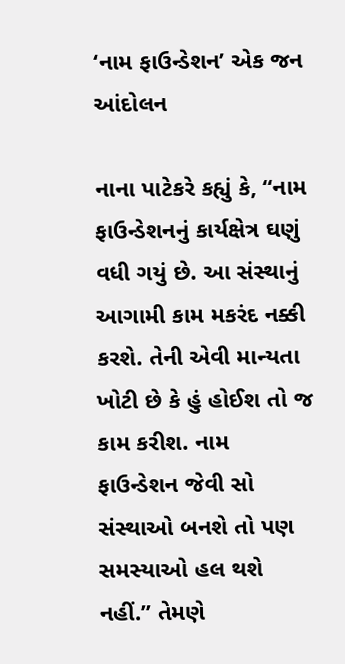‘નામ ફાઉન્ડેશન’ એક જન આંદોલન

નાના પાટેકરે કહ્યું કે, “નામ ફાઉન્ડેશનનું કાર્યક્ષેત્ર ઘણું વધી ગયું છે. આ સંસ્થાનું આગામી કામ મકરંદ નક્કી કરશે. તેની એવી માન્યતા ખોટી છે કે હું હોઈશ તો જ કામ કરીશ. નામ ફાઉન્ડેશન જેવી સો સંસ્થાઓ બનશે તો પણ સમસ્યાઓ હલ થશે નહીં.” તેમણે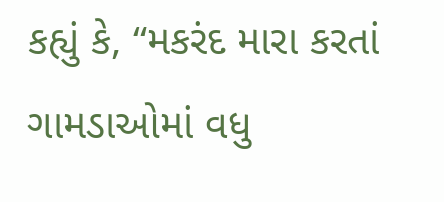કહ્યું કે, “મકરંદ મારા કરતાં ગામડાઓમાં વધુ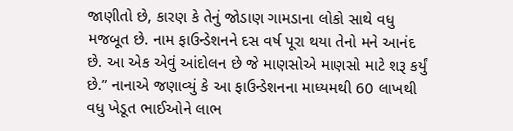જાણીતો છે, કારણ કે તેનું જોડાણ ગામડાના લોકો સાથે વધુ મજબૂત છે. નામ ફાઉન્ડેશનને દસ વર્ષ પૂરા થયા તેનો મને આનંદ છે. આ એક એવું આંદોલન છે જે માણસોએ માણસો માટે શરૂ કર્યું છે.” નાનાએ જણાવ્યું કે આ ફાઉન્ડેશનના માધ્યમથી 60 લાખથી વધુ ખેડૂત ભાઈઓને લાભ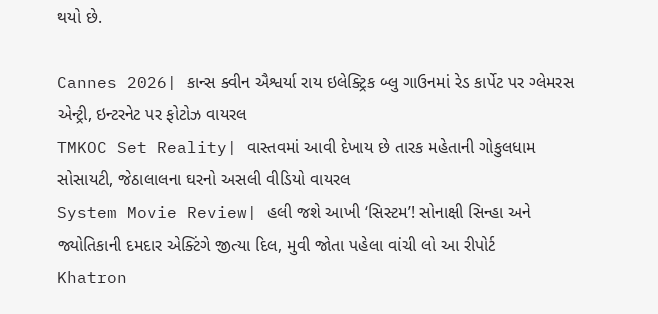થયો છે.

Cannes 2026| કાન્સ ક્વીન ઐશ્વર્યા રાય ઇલેક્ટ્રિક બ્લુ ગાઉનમાં રેડ કાર્પેટ પર ગ્લેમરસ એન્ટ્રી, ઇન્ટરનેટ પર ફોટોઝ વાયરલ
TMKOC Set Reality| વાસ્તવમાં આવી દેખાય છે તારક મહેતાની ગોકુલધામ સોસાયટી, જેઠાલાલના ઘરનો અસલી વીડિયો વાયરલ
System Movie Review| હલી જશે આખી ‘સિસ્ટમ’! સોનાક્ષી સિન્હા અને જ્યોતિકાની દમદાર એક્ટિંગે જીત્યા દિલ, મુવી જોતા પહેલા વાંચી લો આ રીપોર્ટ
Khatron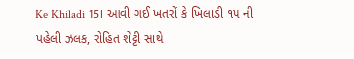Ke Khiladi 15। આવી ગઈ ખતરોં કે ખિલાડી ૧૫ ની પહેલી ઝલક, રોહિત શેટ્ટી સાથે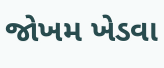જોખમ ખેડવા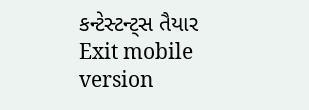કન્ટેસ્ટન્ટ્સ તૈયાર
Exit mobile version